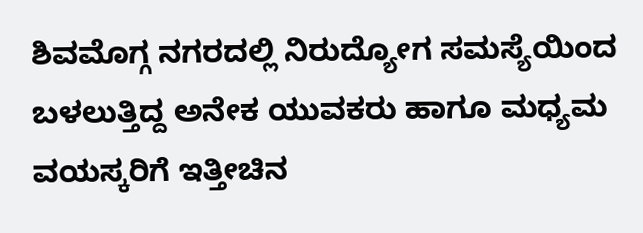ಶಿವಮೊಗ್ಗ ನಗರದಲ್ಲಿ ನಿರುದ್ಯೋಗ ಸಮಸ್ಯೆಯಿಂದ ಬಳಲುತ್ತಿದ್ದ ಅನೇಕ ಯುವಕರು ಹಾಗೂ ಮಧ್ಯಮ ವಯಸ್ಕರಿಗೆ ಇತ್ತೀಚಿನ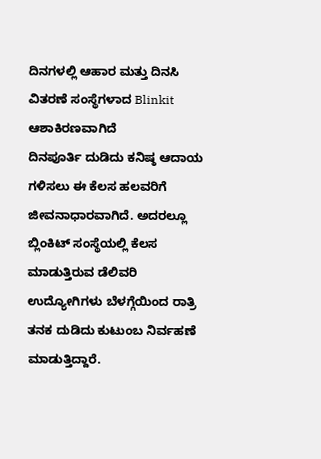ದಿನಗಳಲ್ಲಿ ಆಹಾರ ಮತ್ತು ದಿನಸಿ ವಿತರಣೆ ಸಂಸ್ಥೆಗಳಾದ Blinkit ಆಶಾಕಿರಣವಾಗಿದೆ
ದಿನಪೂರ್ತಿ ದುಡಿದು ಕನಿಷ್ಠ ಆದಾಯ ಗಳಿಸಲು ಈ ಕೆಲಸ ಹಲವರಿಗೆ ಜೀವನಾಧಾರವಾಗಿದೆ. ಅದರಲ್ಲೂ ಬ್ಲಿಂಕಿಟ್ ಸಂಸ್ಥೆಯಲ್ಲಿ ಕೆಲಸ ಮಾಡುತ್ತಿರುವ ಡೆಲಿವರಿ ಉದ್ಯೋಗಿಗಳು ಬೆಳಗ್ಗೆಯಿಂದ ರಾತ್ರಿ ತನಕ ದುಡಿದು ಕುಟುಂಬ ನಿರ್ವಹಣೆ ಮಾಡುತ್ತಿದ್ದಾರೆ.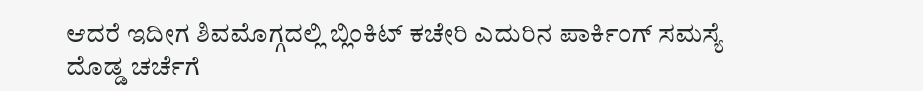ಆದರೆ ಇದೀಗ ಶಿವಮೊಗ್ಗದಲ್ಲಿ ಬ್ಲಿಂಕಿಟ್ ಕಚೇರಿ ಎದುರಿನ ಪಾರ್ಕಿಂಗ್ ಸಮಸ್ಯೆ ದೊಡ್ಡ ಚರ್ಚೆಗೆ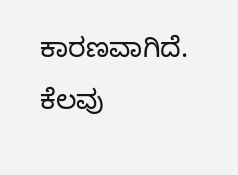ಕಾರಣವಾಗಿದೆ. ಕೆಲವು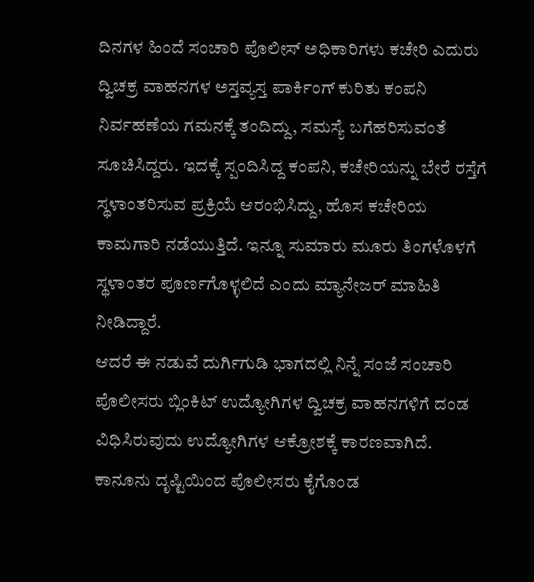ದಿನಗಳ ಹಿಂದೆ ಸಂಚಾರಿ ಪೊಲೀಸ್ ಅಧಿಕಾರಿಗಳು ಕಚೇರಿ ಎದುರು ದ್ವಿಚಕ್ರ ವಾಹನಗಳ ಅಸ್ತವ್ಯಸ್ತ ಪಾರ್ಕಿಂಗ್ ಕುರಿತು ಕಂಪನಿ ನಿರ್ವಹಣೆಯ ಗಮನಕ್ಕೆ ತಂದಿದ್ದು, ಸಮಸ್ಯೆ ಬಗೆಹರಿಸುವಂತೆ ಸೂಚಿಸಿದ್ದರು. ಇದಕ್ಕೆ ಸ್ಪಂದಿಸಿದ್ದ ಕಂಪನಿ, ಕಚೇರಿಯನ್ನು ಬೇರೆ ರಸ್ತೆಗೆ ಸ್ಥಳಾಂತರಿಸುವ ಪ್ರಕ್ರಿಯೆ ಆರಂಭಿಸಿದ್ದು, ಹೊಸ ಕಚೇರಿಯ ಕಾಮಗಾರಿ ನಡೆಯುತ್ತಿದೆ. ಇನ್ನೂ ಸುಮಾರು ಮೂರು ತಿಂಗಳೊಳಗೆ ಸ್ಥಳಾಂತರ ಪೂರ್ಣಗೊಳ್ಳಲಿದೆ ಎಂದು ಮ್ಯಾನೇಜರ್ ಮಾಹಿತಿ ನೀಡಿದ್ದಾರೆ.
ಆದರೆ ಈ ನಡುವೆ ದುರ್ಗಿಗುಡಿ ಭಾಗದಲ್ಲಿ ನಿನ್ನೆ ಸಂಜೆ ಸಂಚಾರಿ ಪೊಲೀಸರು ಬ್ಲಿಂಕಿಟ್ ಉದ್ಯೋಗಿಗಳ ದ್ವಿಚಕ್ರ ವಾಹನಗಳಿಗೆ ದಂಡ ವಿಧಿಸಿರುವುದು ಉದ್ಯೋಗಿಗಳ ಆಕ್ರೋಶಕ್ಕೆ ಕಾರಣವಾಗಿದೆ. ಕಾನೂನು ದೃಷ್ಟಿಯಿಂದ ಪೊಲೀಸರು ಕೈಗೊಂಡ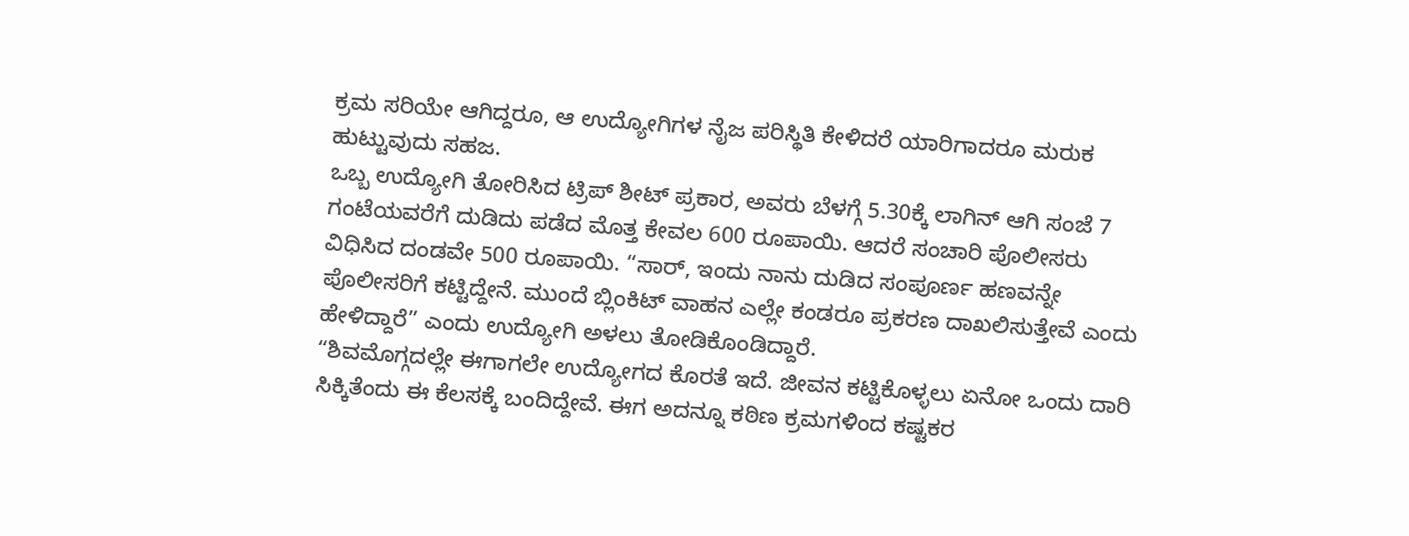ಕ್ರಮ ಸರಿಯೇ ಆಗಿದ್ದರೂ, ಆ ಉದ್ಯೋಗಿಗಳ ನೈಜ ಪರಿಸ್ಥಿತಿ ಕೇಳಿದರೆ ಯಾರಿಗಾದರೂ ಮರುಕ ಹುಟ್ಟುವುದು ಸಹಜ.
ಒಬ್ಬ ಉದ್ಯೋಗಿ ತೋರಿಸಿದ ಟ್ರಿಪ್ ಶೀಟ್ ಪ್ರಕಾರ, ಅವರು ಬೆಳಗ್ಗೆ 5.30ಕ್ಕೆ ಲಾಗಿನ್ ಆಗಿ ಸಂಜೆ 7 ಗಂಟೆಯವರೆಗೆ ದುಡಿದು ಪಡೆದ ಮೊತ್ತ ಕೇವಲ 600 ರೂಪಾಯಿ. ಆದರೆ ಸಂಚಾರಿ ಪೊಲೀಸರು ವಿಧಿಸಿದ ದಂಡವೇ 500 ರೂಪಾಯಿ. “ಸಾರ್, ಇಂದು ನಾನು ದುಡಿದ ಸಂಪೂರ್ಣ ಹಣವನ್ನೇ ಪೊಲೀಸರಿಗೆ ಕಟ್ಟಿದ್ದೇನೆ. ಮುಂದೆ ಬ್ಲಿಂಕಿಟ್ ವಾಹನ ಎಲ್ಲೇ ಕಂಡರೂ ಪ್ರಕರಣ ದಾಖಲಿಸುತ್ತೇವೆ ಎಂದು ಹೇಳಿದ್ದಾರೆ” ಎಂದು ಉದ್ಯೋಗಿ ಅಳಲು ತೋಡಿಕೊಂಡಿದ್ದಾರೆ.
“ಶಿವಮೊಗ್ಗದಲ್ಲೇ ಈಗಾಗಲೇ ಉದ್ಯೋಗದ ಕೊರತೆ ಇದೆ. ಜೀವನ ಕಟ್ಟಿಕೊಳ್ಳಲು ಏನೋ ಒಂದು ದಾರಿ ಸಿಕ್ಕಿತೆಂದು ಈ ಕೆಲಸಕ್ಕೆ ಬಂದಿದ್ದೇವೆ. ಈಗ ಅದನ್ನೂ ಕಠಿಣ ಕ್ರಮಗಳಿಂದ ಕಷ್ಟಕರ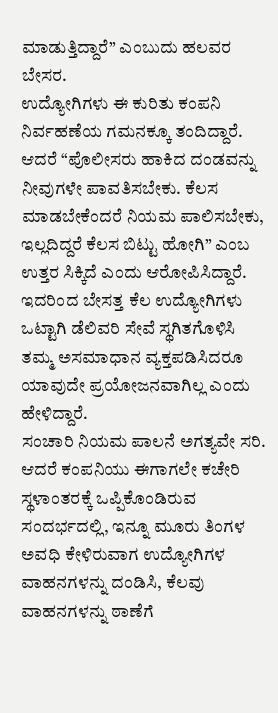ಮಾಡುತ್ತಿದ್ದಾರೆ” ಎಂಬುದು ಹಲವರ ಬೇಸರ.
ಉದ್ಯೋಗಿಗಳು ಈ ಕುರಿತು ಕಂಪನಿ ನಿರ್ವಹಣೆಯ ಗಮನಕ್ಕೂ ತಂದಿದ್ದಾರೆ. ಆದರೆ “ಪೊಲೀಸರು ಹಾಕಿದ ದಂಡವನ್ನು ನೀವುಗಳೇ ಪಾವತಿಸಬೇಕು. ಕೆಲಸ ಮಾಡಬೇಕೆಂದರೆ ನಿಯಮ ಪಾಲಿಸಬೇಕು, ಇಲ್ಲದಿದ್ದರೆ ಕೆಲಸ ಬಿಟ್ಟು ಹೋಗಿ” ಎಂಬ ಉತ್ತರ ಸಿಕ್ಕಿದೆ ಎಂದು ಆರೋಪಿಸಿದ್ದಾರೆ. ಇದರಿಂದ ಬೇಸತ್ತ ಕೆಲ ಉದ್ಯೋಗಿಗಳು ಒಟ್ಟಾಗಿ ಡೆಲಿವರಿ ಸೇವೆ ಸ್ಥಗಿತಗೊಳಿಸಿ ತಮ್ಮ ಅಸಮಾಧಾನ ವ್ಯಕ್ತಪಡಿಸಿದರೂ ಯಾವುದೇ ಪ್ರಯೋಜನವಾಗಿಲ್ಲ ಎಂದು ಹೇಳಿದ್ದಾರೆ.
ಸಂಚಾರಿ ನಿಯಮ ಪಾಲನೆ ಅಗತ್ಯವೇ ಸರಿ. ಆದರೆ ಕಂಪನಿಯು ಈಗಾಗಲೇ ಕಚೇರಿ ಸ್ಥಳಾಂತರಕ್ಕೆ ಒಪ್ಪಿಕೊಂಡಿರುವ ಸಂದರ್ಭದಲ್ಲಿ, ಇನ್ನೂ ಮೂರು ತಿಂಗಳ ಅವಧಿ ಕೇಳಿರುವಾಗ ಉದ್ಯೋಗಿಗಳ ವಾಹನಗಳನ್ನು ದಂಡಿಸಿ, ಕೆಲವು ವಾಹನಗಳನ್ನು ಠಾಣೆಗೆ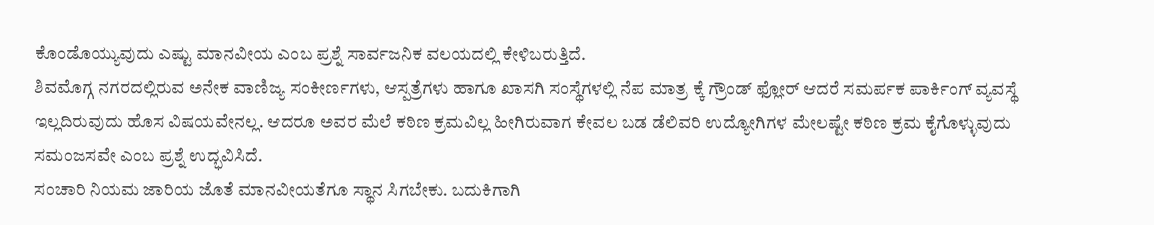ಕೊಂಡೊಯ್ಯುವುದು ಎಷ್ಟು ಮಾನವೀಯ ಎಂಬ ಪ್ರಶ್ನೆ ಸಾರ್ವಜನಿಕ ವಲಯದಲ್ಲಿ ಕೇಳಿಬರುತ್ತಿದೆ.
ಶಿವಮೊಗ್ಗ ನಗರದಲ್ಲಿರುವ ಅನೇಕ ವಾಣಿಜ್ಯ ಸಂಕೀರ್ಣಗಳು, ಆಸ್ಪತ್ರೆಗಳು ಹಾಗೂ ಖಾಸಗಿ ಸಂಸ್ಥೆಗಳಲ್ಲಿ ನೆಪ ಮಾತ್ರ ಕ್ಕೆ ಗ್ರೌಂಡ್ ಫ್ಲೋರ್ ಆದರೆ ಸಮರ್ಪಕ ಪಾರ್ಕಿಂಗ್ ವ್ಯವಸ್ಥೆ ಇಲ್ಲದಿರುವುದು ಹೊಸ ವಿಷಯವೇನಲ್ಲ. ಆದರೂ ಅವರ ಮೆಲೆ ಕಠಿಣ ಕ್ರಮವಿಲ್ಲ ಹೀಗಿರುವಾಗ ಕೇವಲ ಬಡ ಡೆಲಿವರಿ ಉದ್ಯೋಗಿಗಳ ಮೇಲಷ್ಟೇ ಕಠಿಣ ಕ್ರಮ ಕೈಗೊಳ್ಳುವುದು ಸಮಂಜಸವೇ ಎಂಬ ಪ್ರಶ್ನೆ ಉದ್ಭವಿಸಿದೆ.
ಸಂಚಾರಿ ನಿಯಮ ಜಾರಿಯ ಜೊತೆ ಮಾನವೀಯತೆಗೂ ಸ್ಥಾನ ಸಿಗಬೇಕು. ಬದುಕಿಗಾಗಿ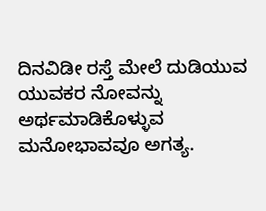ದಿನವಿಡೀ ರಸ್ತೆ ಮೇಲೆ ದುಡಿಯುವ ಯುವಕರ ನೋವನ್ನು ಅರ್ಥಮಾಡಿಕೊಳ್ಳುವ ಮನೋಭಾವವೂ ಅಗತ್ಯ.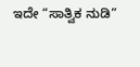ಇದೇ “ಸಾತ್ವಿಕ ನುಡಿ”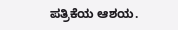ಪತ್ರಿಕೆಯ ಆಶಯ.